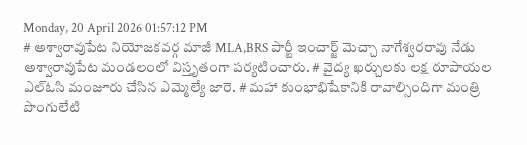Monday, 20 April 2026 01:57:12 PM
# అశ్వారావుపేట నియోజకవర్గ మాజీ MLA,BRS పార్టీ ఇంచార్జ్ మెచ్చా నాగేశ్వరరావు నేడు అశ్వారావుపేట మండలంలో విస్తృతంగా పర్యటించారు. # వైద్య ఖర్చులకు లక్ష రూపాయల ఎల్ఓసి మంజూరు చేసిన ఎమ్మెల్యే జారె. # మహా కుంభాభిషేకానికి రావాల్సిందిగా మంత్రి పొంగులేటి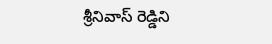శ్రీనివాస్ రెడ్డిని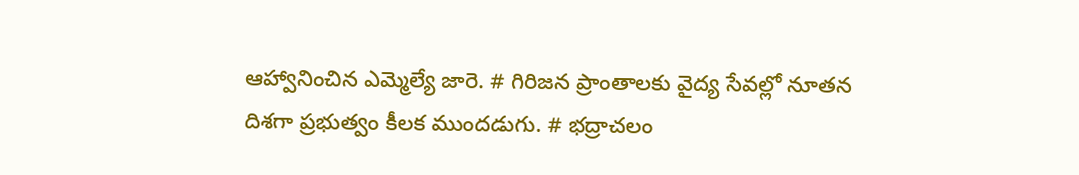ఆహ్వానించిన ఎమ్మెల్యే జారె. # గిరిజన ప్రాంతాలకు వైద్య సేవల్లో నూతన దిశగా ప్రభుత్వం కీలక ముందడుగు. # భద్రాచలం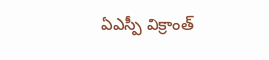ఏఎస్పీ విక్రాంత్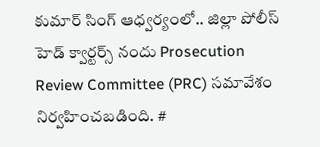కుమార్ సింగ్ ఆధ్వర్యంలో.. జిల్లా పోలీస్ హెడ్ క్వార్టర్స్ నందు Prosecution Review Committee (PRC) సమావేశం నిర్వహించబడింది. #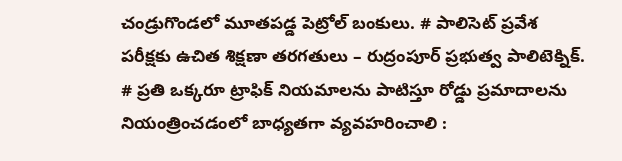చండ్రుగొండలో మూతపడ్డ పెట్రోల్ బంకులు. # పాలిసెట్ ప్రవేశ పరీక్షకు ఉచిత శిక్షణా తరగతులు – రుద్రంపూర్ ప్రభుత్వ పాలిటెక్నిక్. # ప్రతి ఒక్కరూ ట్రాఫిక్ నియమాలను పాటిస్తూ రోడ్డు ప్రమాదాలను నియంత్రించడంలో బాధ్యతగా వ్యవహరించాలి :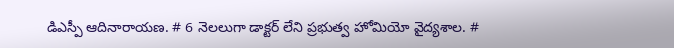డిఎస్పీ ఆదినారాయణ. # 6 నెలలుగా డాక్టర్ లేని ప్రభుత్వ హోమియో వైద్యశాల. #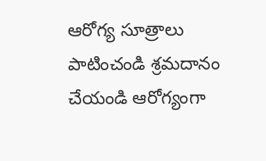ఆరోగ్య సూత్రాలు పాటించండి శ్రమదానం చేయండి ఆరోగ్యంగా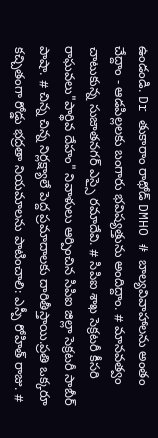ఉండండి. Dr తుకారాం రాథోడ్ DMHO # బాల్యవివాహాలను అంతం చేద్దాం - ఆడపిల్లలకు బంగారు భవిష్యత్తును అందిద్దాం. # మానవత్వం చాటుకున్న సుజాతనగర్ ఎస్సై రమాదేవి. # సిపిఐ శాఖ సెక్రటరీ కీసరి రాఘవలు"పార్థివ దేహం" నివాళులు ఆర్పించిన సిపిఐ జిల్లా సెక్రటరీ సాబీర్ పాషా. # చిన్న చిన్న నిర్లక్ష్యాలే పెద్ద ప్రమాదాలకు దారితీస్తాయి.ప్రతి ఒక్కరూ కచ్చితంగా రోడ్డు భద్రతా నియమాలను పాటించాలి: ఎస్పీ రోహిత్ రాజు. #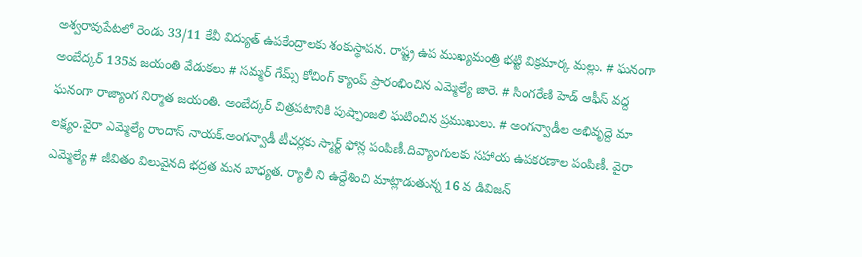అశ్వరావుపేటలో రెండు 33/11 కేవీ విద్యుత్ ఉపకేంద్రాలకు శంకుస్థాపన. రాష్ట్ర ఉప ముఖ్యమంత్రి భట్టి విక్రమార్క మల్లు. # ఘనంగా అంబేద్కర్ 135వ జయంతి వేడుకలు # సమ్మర్ గేమ్స్ కోచింగ్ క్యాంప్ ప్రారంభించిన ఎమ్మెల్యే జారె. # సింగరేణి హెడ్ ఆఫీస్ వద్ద ఘనంగా రాజ్యాంగ నిర్మాత జయంతి. అంబేద్కర్ చిత్రపటానికి పుష్పాంజలి ఘటించిన ప్రముఖులు. # అంగన్వాడీల అభివృద్దె మా లక్ష్యం.వైరా ఎమ్మెల్యే రాందాస్ నాయక్.అంగన్వాడీ టీచర్లకు స్మార్ట్ ఫోన్ల పంపిణీ.దివ్యాంగులకు సహాయ ఉపకరణాల పంపిణీ. వైరా ఎమ్మెల్యే # జీవితం విలువైనది భద్రత మన బాధ్యత. ర్యాలీ ని ఉద్దేశించి మాట్లాడుతున్న 16 వ డివిజన్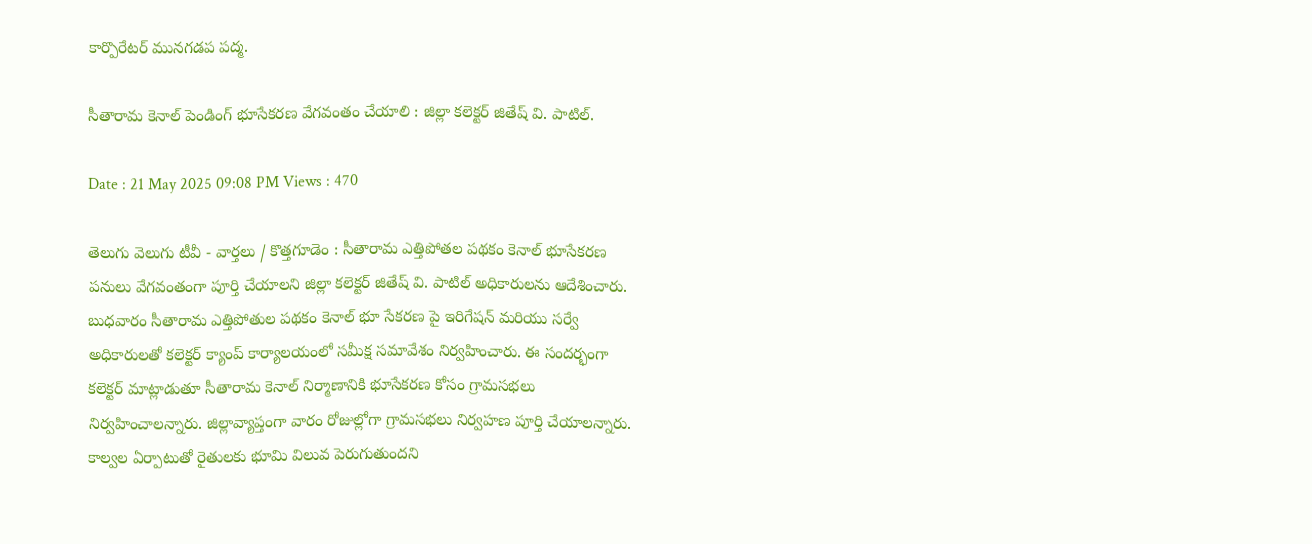కార్పొరేటర్ మునగడప పద్మ.

సీతారామ కెనాల్ పెండింగ్ భూసేకరణ వేగవంతం చేయాలి : జిల్లా కలెక్టర్ జితేష్ వి. పాటిల్.

Date : 21 May 2025 09:08 PM Views : 470

తెలుగు వెలుగు టీవీ - వార్తలు / కొత్తగూడెం : సీతారామ ఎత్తిపోతల పథకం కెనాల్ భూసేకరణ పనులు వేగవంతంగా పూర్తి చేయాలని జిల్లా కలెక్టర్ జితేష్ వి. పాటిల్ అధికారులను ఆదేశించారు. బుధవారం సీతారామ ఎత్తిపోతుల పథకం కెనాల్ భూ సేకరణ పై ఇరిగేషన్ మరియు సర్వే అధికారులతో కలెక్టర్ క్యాంప్ కార్యాలయంలో సమీక్ష సమావేశం నిర్వహించారు. ఈ సందర్భంగా కలెక్టర్ మాట్లాడుతూ సీతారామ కెనాల్ నిర్మాణానికి భూసేకరణ కోసం గ్రామసభలు నిర్వహించాలన్నారు. జిల్లావ్యాప్తంగా వారం రోజుల్లోగా గ్రామసభలు నిర్వహణ పూర్తి చేయాలన్నారు. కాల్వల ఏర్పాటుతో రైతులకు భూమి విలువ పెరుగుతుందని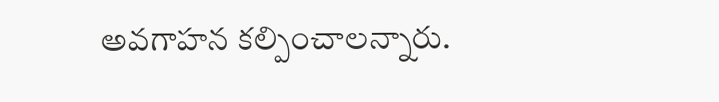అవగాహన కల్పించాలన్నారు.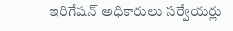ఇరిగేషన్ అధికారులు సర్వేయర్లు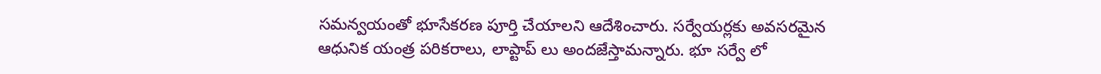సమన్వయంతో భూసేకరణ పూర్తి చేయాలని ఆదేశించారు. సర్వేయర్లకు అవసరమైన ఆధునిక యంత్ర పరికరాలు, లాప్టాప్ లు అందజేస్తామన్నారు. భూ సర్వే లో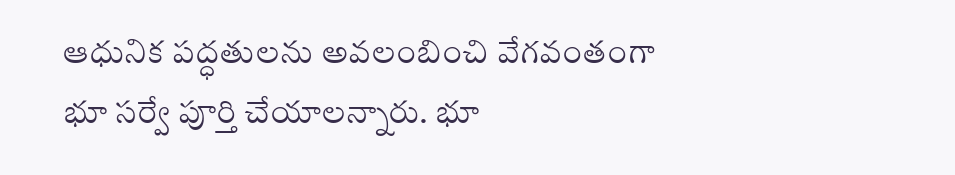ఆధునిక పద్ధతులను అవలంబించి వేగవంతంగా భూ సర్వే పూర్తి చేయాలన్నారు. భూ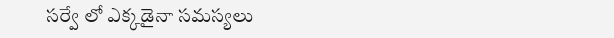సర్వే లో ఎక్కడైనా సమస్యలు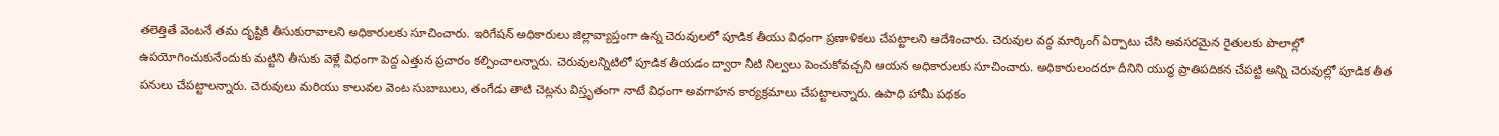తలెత్తితే వెంటనే తమ దృష్టికి తీసుకురావాలని అధికారులకు సూచించారు. ఇరిగేషన్ అధికారులు జిల్లావ్యాప్తంగా ఉన్న చెరువులలో పూడిక తీయు విధంగా ప్రణాళికలు చేపట్టాలని ఆదేశించారు. చెరువుల వద్ద మార్కింగ్ ఏర్పాటు చేసి అవసరమైన రైతులకు పొలాల్లో ఉపయోగించుకునేందుకు మట్టిని తీసుకు వెళ్లే విధంగా పెద్ద ఎత్తున ప్రచారం కల్పించాలన్నారు. చెరువులన్నిటిలో పూడిక తీయడం ద్వారా నీటి నిల్వలు పెంచుకోవచ్చని ఆయన అధికారులకు సూచించారు. అధికారులందరూ దీనిని యుద్ధ ప్రాతిపదికన చేపట్టి అన్ని చెరువుల్లో పూడిక తీత పనులు చేపట్టాలన్నారు. చెరువులు మరియు కాలువల వెంట సుబాబులు, తంగేడు తాటి చెట్లను విస్తృతంగా నాటే విధంగా అవగాహన కార్యక్రమాలు చేపట్టాలన్నారు. ఉపాధి హామీ పథకం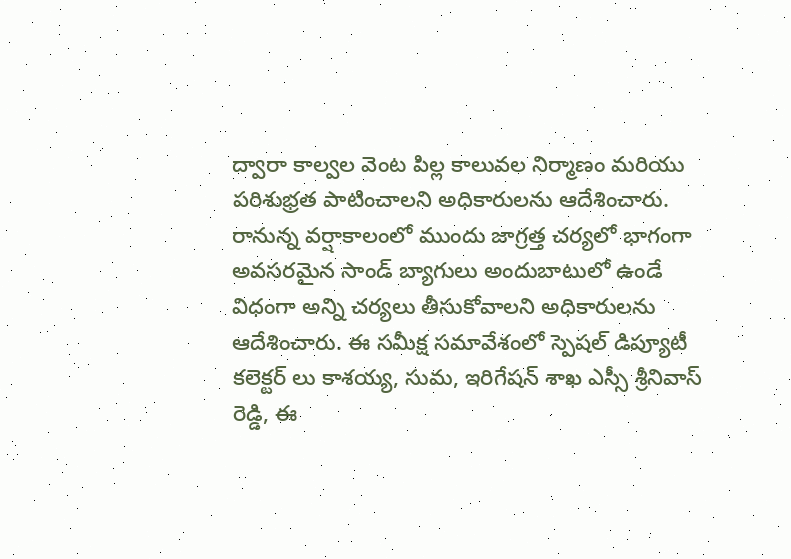ద్వారా కాల్వల వెంట పిల్ల కాలువల నిర్మాణం మరియు పరిశుభ్రత పాటించాలని అధికారులను ఆదేశించారు. రానున్న వర్షాకాలంలో ముందు జాగ్రత్త చర్యలో భాగంగా అవసరమైన సాండ్ బ్యాగులు అందుబాటులో ఉండే విధంగా అన్ని చర్యలు తీసుకోవాలని అధికారులను ఆదేశించారు. ఈ సమీక్ష సమావేశంలో స్పెషల్ డిప్యూటీ కలెక్టర్ లు కాశయ్య, సుమ, ఇరిగేషన్ శాఖ ఎస్సీ శ్రీనివాస్ రెడ్డి, ఈ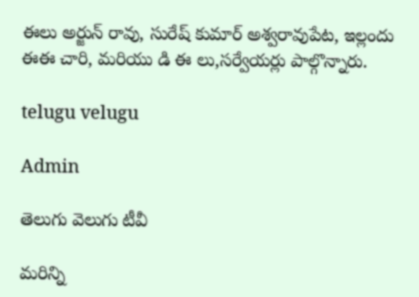ఈలు అర్జున్ రావు, సురేష్ కుమార్ అశ్వరావుపేట, ఇల్లందు ఈఈ చారి, మరియు డి ఈ లు,సర్వేయర్లు పాల్గొన్నారు.

telugu velugu

Admin

తెలుగు వెలుగు టీవీ

మరిన్ని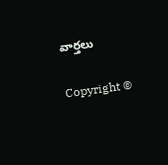వార్తలు

Copyright ©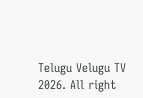Telugu Velugu TV 2026. All right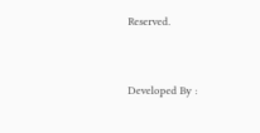Reserved.



Developed By :